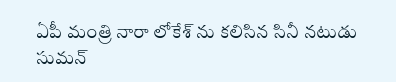ఏపీ మంత్రి నారా లోకేశ్ ను కలిసిన సినీ నటుడు సుమన్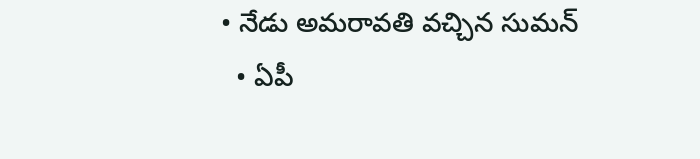• నేడు అమరావతి వచ్చిన సుమన్
  • ఏపీ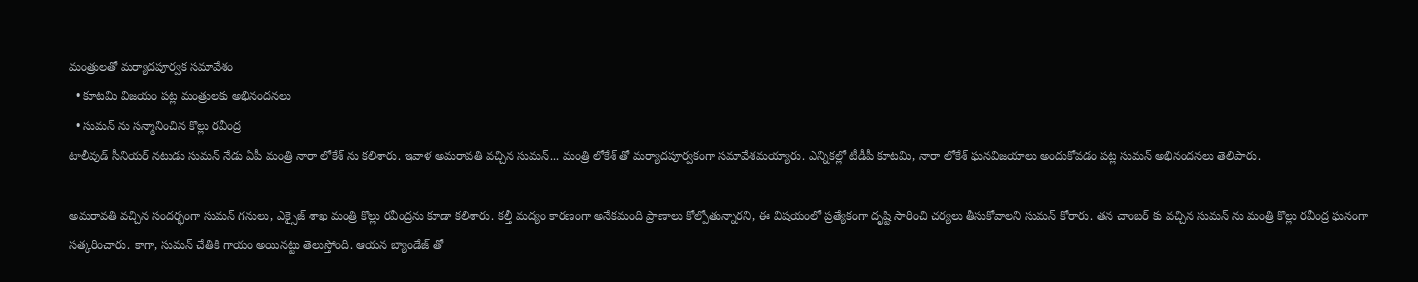మంత్రులతో మర్యాదపూర్వక సమావేశం
  • కూటమి విజయం పట్ల మంత్రులకు అభినందనలు
  • సుమన్ ను సన్మానించిన కొల్లు రవీంద్ర
టాలీవుడ్ సీనియర్ నటుడు సుమన్ నేడు ఏపీ మంత్రి నారా లోకేశ్ ను కలిశారు. ఇవాళ అమరావతి వచ్చిన సుమన్... మంత్రి లోకేశ్ తో మర్యాదపూర్వకంగా సమావేశమయ్యారు. ఎన్నికల్లో టీడీపీ కూటమి, నారా లోకేశ్ ఘనవిజయాలు అందుకోవడం పట్ల సుమన్ అభినందనలు తెలిపారు.

అమరావతి వచ్చిన సందర్భంగా సుమన్ గనులు, ఎక్సైజ్ శాఖ మంత్రి కొల్లు రవీంద్రను కూడా కలిశారు. కల్తీ మద్యం కారణంగా అనేకమంది ప్రాణాలు కోల్పోతున్నారని, ఈ విషయంలో ప్రత్యేకంగా దృష్టి సారించి చర్యలు తీసుకోవాలని సుమన్ కోరారు. తన చాంబర్ కు వచ్చిన సుమన్ ను మంత్రి కొల్లు రవీంద్ర ఘనంగా సత్కరించారు. కాగా, సుమన్ చేతికి గాయం అయినట్టు తెలుస్తోంది. ఆయన బ్యాండేజ్ తో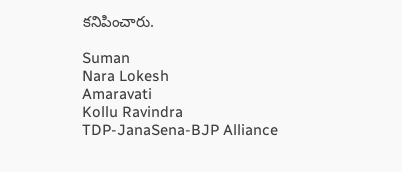కనిపించారు.

Suman
Nara Lokesh
Amaravati
Kollu Ravindra
TDP-JanaSena-BJP Alliance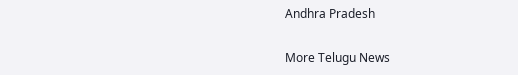Andhra Pradesh

More Telugu News